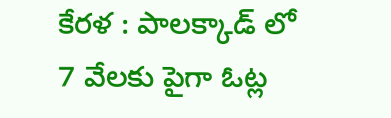కేరళ : పాలక్కాడ్ లో 7 వేలకు పైగా ఓట్ల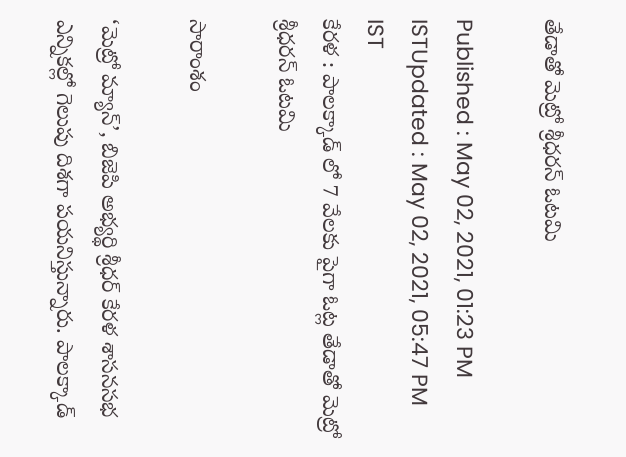తేడాతో మెట్రో శ్రీధరన్ ఓటమి

Published : May 02, 2021, 01:23 PM ISTUpdated : May 02, 2021, 05:47 PM IST
కేరళ : పాలక్కాడ్ లో 7 వేలకు పైగా ఓట్ల తేడాతో మెట్రో శ్రీధరన్ ఓటమి

సారాంశం

‘మెట్రో మ్యాన్’, బిజెపి అభ్యర్థి శ్రీధర్ కేరళ శాసనసభ ఎన్నికల్లో గెలుపు దిశగా పయనిస్తున్నారు. పాలక్కాడ్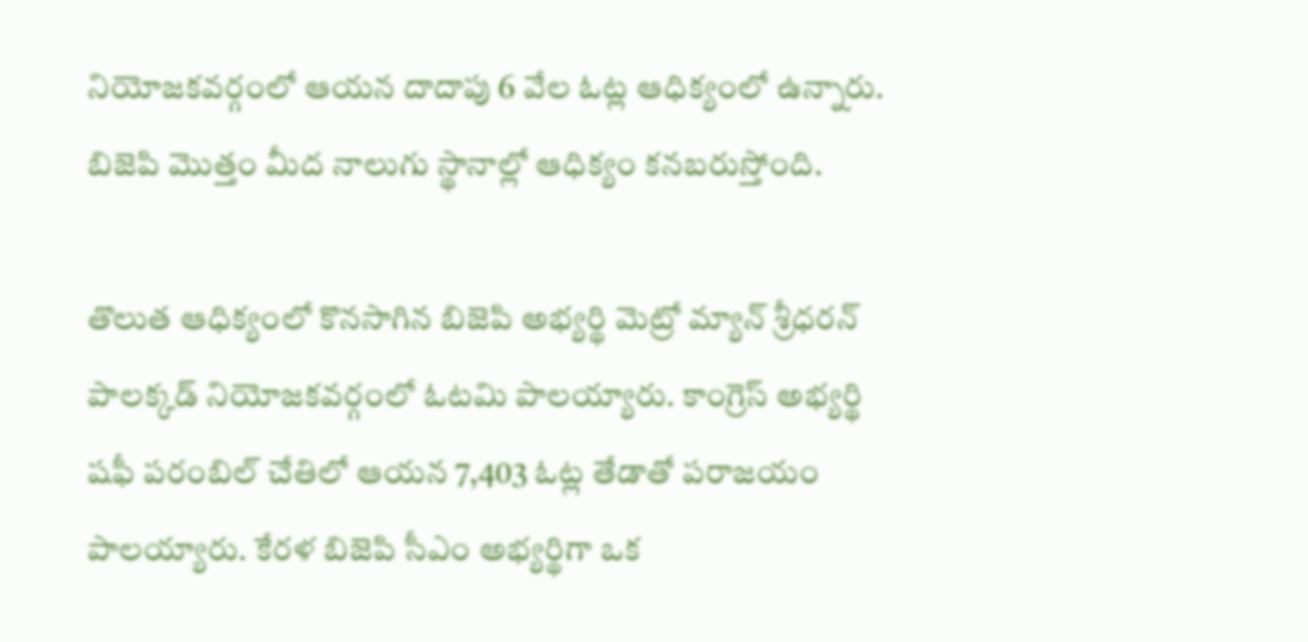నియోజకవర్గంలో ఆయన దాదాపు 6 వేల ఓట్ల ఆధిక్యంలో ఉన్నారు. బిజెపి మొత్తం మీద నాలుగు స్థానాల్లో ఆధిక్యం కనబరుస్తోంది.

తొలుత ఆధిక్యంలో కొనసాగిన బిజెపి అభ్యర్థి మెట్రో మ్యాన్ శ్రీధరన్ పాలక్కడ్ నియోజకవర్గంలో ఓటమి పాలయ్యారు. కాంగ్రెస్ అభ్యర్థి షఫీ పరంబిల్ చేతిలో ఆయన 7,403 ఓట్ల తేడాతో పరాజయం పాలయ్యారు. కేరళ బిజెపి సీఎం అభ్యర్థిగా ఒక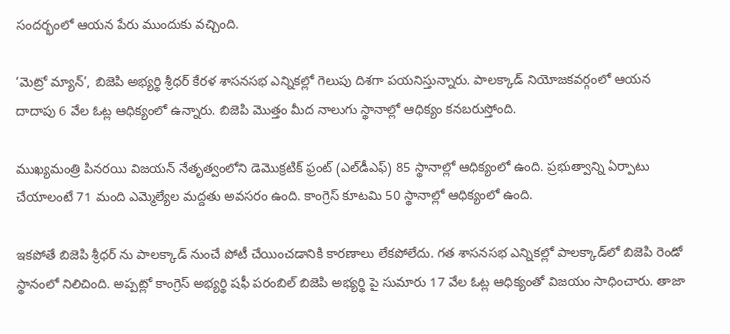సందర్భంలో ఆయన పేరు ముందుకు వచ్చింది.

‘మెట్రో మ్యాన్’, బిజెపి అభ్యర్థి శ్రీధర్ కేరళ శాసనసభ ఎన్నికల్లో గెలుపు దిశగా పయనిస్తున్నారు. పాలక్కాడ్ నియోజకవర్గంలో ఆయన దాదాపు 6 వేల ఓట్ల ఆధిక్యంలో ఉన్నారు. బిజెపి మొత్తం మీద నాలుగు స్థానాల్లో ఆధిక్యం కనబరుస్తోంది.

ముఖ్యమంత్రి పినరయి విజయన్ నేతృత్వంలోని డెమొక్రటిక్ ఫ్రంట్ (ఎల్‌డీఎఫ్) 85 స్థానాల్లో ఆధిక్యంలో ఉంది. ప్రభుత్వాన్ని ఏర్పాటు చేయాలంటే 71 మంది ఎమ్మెల్యేల మద్దతు అవసరం ఉంది. కాంగ్రెస్ కూటమి 50 స్థానాల్లో ఆధిక్యంలో ఉంది.

ఇకపోతే బిజెపి శ్రీధర్ ను పాలక్కాడ్ నుంచే పోటీ చేయించడానికి కారణాలు లేకపోలేదు. గత శాసనసభ ఎన్నికల్లో పాలక్కాడ్‌లో బిజెపి రెండో స్థానంలో నిలిచింది. అప్పట్లో కాంగ్రెస్ అభ్యర్థి షఫీ పరంబిల్ బిజెపి అభ్యర్థి పై సుమారు 17 వేల ఓట్ల ఆధిక్యంతో విజయం సాధించారు. తాజా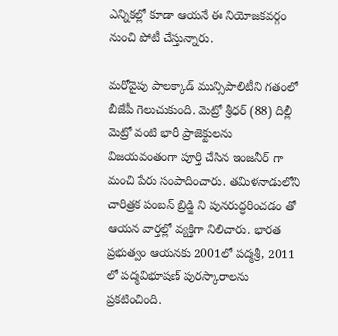ఎన్నికల్లో కూడా ఆయనే ఈ నియోజకవర్గం నుంచి పోటీ చేస్తున్నారు.

మరోవైపు పాలక్కాడ్ మున్సిపాలిటీని గతంలో బీజేపీ గెలుచుకుంది. మెట్రో శ్రీధర్ (88) దిల్లీ మెట్రో వంటి భారీ ప్రాజెక్టులను విజయవంతంగా పూర్తి చేసిన ఇంజనీర్ గా మంచి పేరు సంపాదించారు. తమిళనాడులోని చారిత్రక పంబన్ బ్రిడ్జి ని పునరుద్ధరించడం తో ఆయన వార్తల్లో వ్యక్తిగా నిలిచారు. భారత ప్రభుత్వం ఆయనకు 2001లో పద్మశ్రీ, 2011 లో పద్మవిభూషణ్ పురస్కారాలను ప్రకటించింది.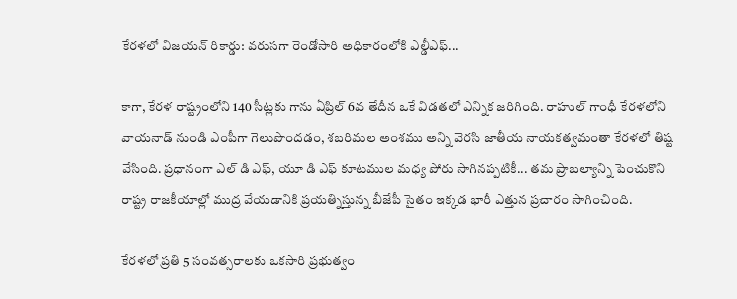కేరళలో విజయన్ రికార్డు: వరుసగా రెండోసారి అధికారంలోకి ఎల్డీఎఫ్...

కాగా, కేరళ రాష్ట్రంలోని 140 సీట్లకు గాను ఏప్రిల్ 6వ తేదీన ఒకే విడతలో ఎన్నిక జరిగింది. రాహుల్ గాంధీ కేరళలోని వాయనాడ్ నుండి ఎంపీగా గెలుపొందడం, శబరిమల అంశము అన్ని వెరసి జాతీయ నాయకత్వమంతా కేరళలో తిష్ట వేసింది. ప్రధానంగా ఎల్ డి ఎఫ్, యూ డి ఎఫ్ కూటముల మధ్య పోరు సాగినప్పటికీ... తమ ప్రాబల్యాన్ని పెంచుకొని రాష్ట్ర రాజకీయాల్లో ముద్ర వేయడానికి ప్రయత్నిస్తున్న బీజేపీ సైతం ఇక్కడ భారీ ఎత్తున ప్రచారం సాగించింది.

కేరళలో ప్రతి 5 సంవత్సరాలకు ఒకసారి ప్రభుత్వం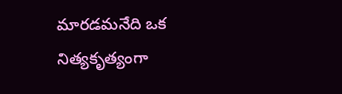మారడమనేది ఒక నిత్యకృత్యంగా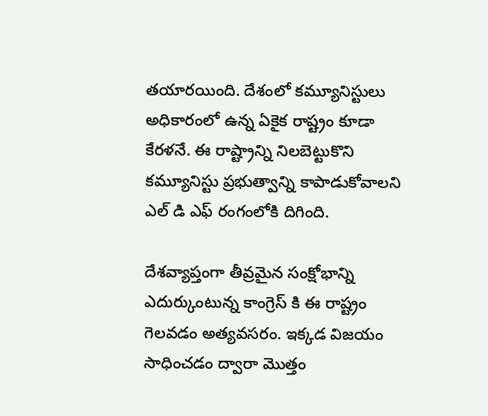తయారయింది. దేశంలో కమ్యూనిస్టులు అధికారంలో ఉన్న ఏకైక రాష్ట్రం కూడా కేరళనే. ఈ రాష్ట్రాన్ని నిలబెట్టుకొని కమ్యూనిస్టు ప్రభుత్వాన్ని కాపాడుకోవాలని ఎల్ డి ఎఫ్ రంగంలోకి దిగింది.

దేశవ్యాప్తంగా తీవ్రమైన సంక్షోభాన్ని ఎదుర్కుంటున్న కాంగ్రెస్ కి ఈ రాష్ట్రం గెలవడం అత్యవసరం. ఇక్కడ విజయం సాధించడం ద్వారా మొత్తం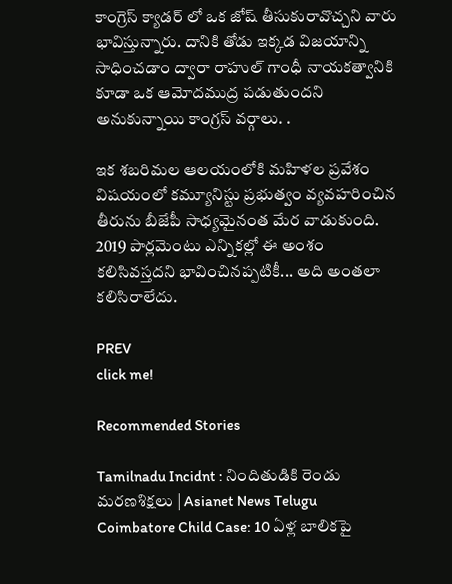కాంగ్రెస్ క్యాడర్ లో ఒక జోష్ తీసుకురావొచ్చని వారు భావిస్తున్నారు. దానికి తోడు ఇక్కడ విజయాన్ని సాధించడాం ద్వారా రాహుల్ గాంధీ నాయకత్వానికి కూడా ఒక ఆమోదముద్ర పడుతుందని అనుకున్నాయి కాంగ్రస్ వర్గాలు. .

ఇక శబరిమల ఆలయంలోకి మహిళల ప్రవేశం విషయంలో కమ్యూనిస్టు ప్రభుత్వం వ్యవహరించిన తీరును బీజేపీ సాధ్యమైనంత మేర వాడుకుంది. 2019 పార్లమెంటు ఎన్నికల్లో ఈ అంశం కలిసివస్తదని భావించినప్పటికీ... అది అంతలా కలిసిరాలేదు.

PREV
click me!

Recommended Stories

Tamilnadu Incidnt : నిందితుడికి రెండు మరణశిక్షలు | Asianet News Telugu
Coimbatore Child Case: 10 ఏళ్ల బాలికపై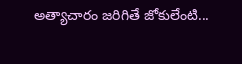అత్యాచారం జరిగితే జోకులేంటి...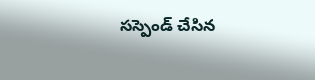సస్పెండ్ చేసిన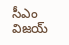సీఎం విజయ్